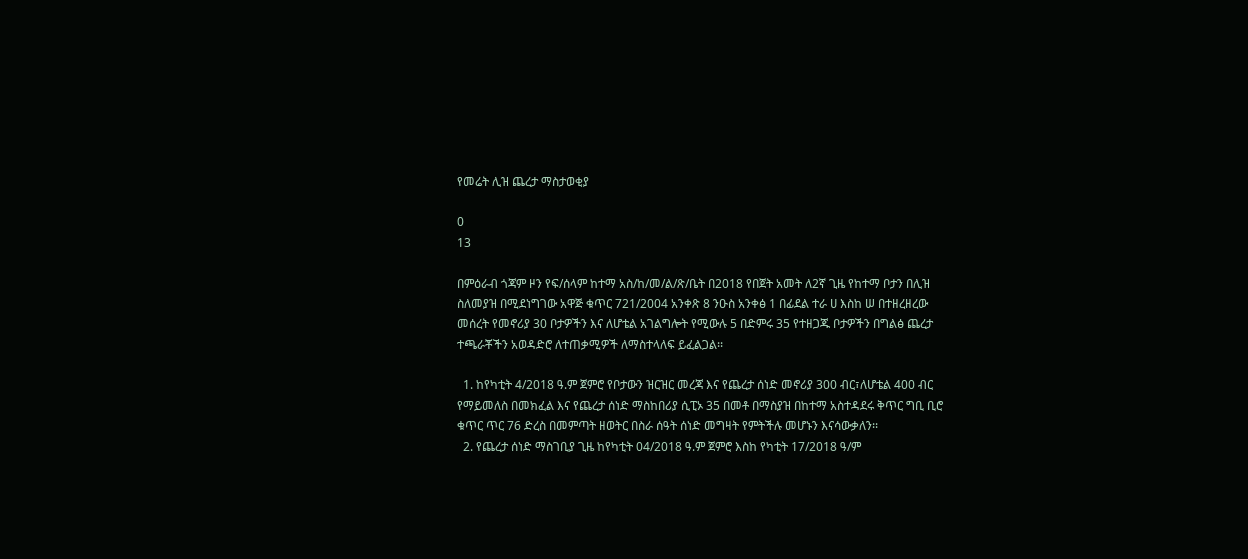የመሬት ሊዝ ጨረታ ማስታወቂያ

0
13

በምዕራብ ጎጃም ዞን የፍ/ሰላም ከተማ አስ/ከ/መ/ል/ጽ/ቤት በ2018 የበጀት አመት ለ2ኛ ጊዜ የከተማ ቦታን በሊዝ ስለመያዝ በሚደነግገው አዋጅ ቁጥር 721/2004 አንቀጽ 8 ንዑስ አንቀፅ 1 በፊደል ተራ ሀ እስከ ሠ በተዘረዘረው መሰረት የመኖሪያ 30 ቦታዎችን እና ለሆቴል አገልግሎት የሚውሉ 5 በድምሩ 35 የተዘጋጁ ቦታዎችን በግልፅ ጨረታ ተጫራቾችን አወዳድሮ ለተጠቃሚዎች ለማስተላለፍ ይፈልጋል፡፡

  1. ከየካቲት 4/2018 ዓ.ም ጀምሮ የቦታውን ዝርዝር መረጃ እና የጨረታ ሰነድ መኖሪያ 300 ብር፣ለሆቴል 400 ብር የማይመለስ በመክፈል እና የጨረታ ሰነድ ማስከበሪያ ሲፒኦ 35 በመቶ በማስያዝ በከተማ አስተዳደሩ ቅጥር ግቢ ቢሮ ቁጥር ጥር 76 ድረስ በመምጣት ዘወትር በስራ ሰዓት ሰነድ መግዛት የምትችሉ መሆኑን እናሳውቃለን፡፡
  2. የጨረታ ሰነድ ማስገቢያ ጊዜ ከየካቲት 04/2018 ዓ.ም ጀምሮ እስከ የካቲት 17/2018 ዓ/ም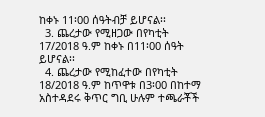ከቀኑ 11፡00 ሰዓትብቻ ይሆናል፡፡
  3. ጨረታው የሚዘጋው በየካቲት 17/2018 ዓ.ም ከቀኑ በ11፡00 ሰዓት ይሆናል፡፡
  4. ጨረታው የሚከፈተው በየካቲት 18/2018 ዓ.ም ከጥዋቱ በ3፡00 በከተማ አስተዳደሩ ቅጥር ግቢ ሁሉም ተጫራቾች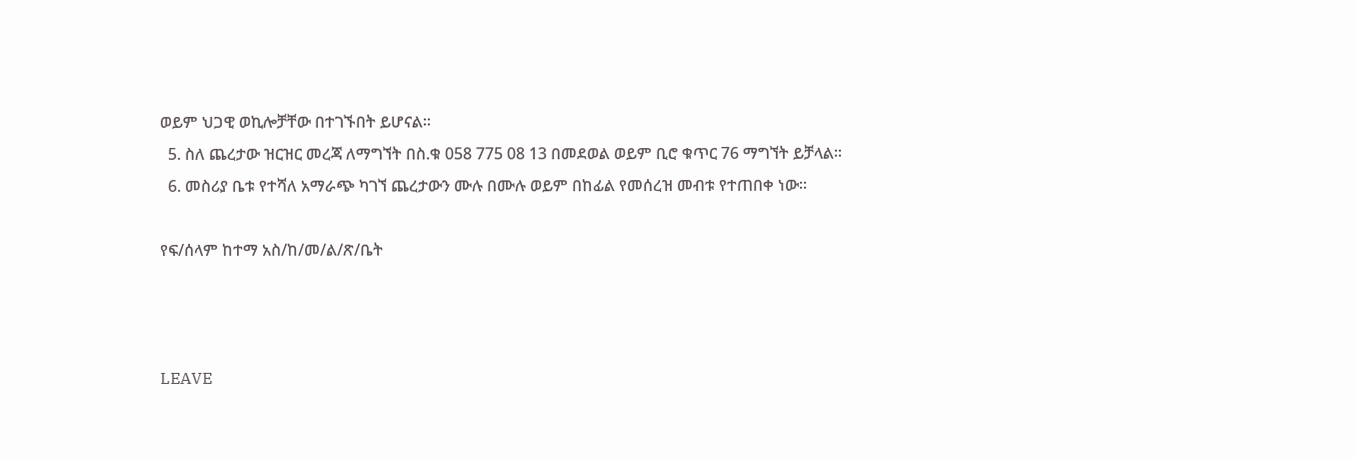ወይም ህጋዊ ወኪሎቻቸው በተገኙበት ይሆናል፡፡
  5. ስለ ጨረታው ዝርዝር መረጃ ለማግኘት በስ.ቁ 058 775 08 13 በመደወል ወይም ቢሮ ቁጥር 76 ማግኘት ይቻላል፡፡
  6. መስሪያ ቤቱ የተሻለ አማራጭ ካገኘ ጨረታውን ሙሉ በሙሉ ወይም በከፊል የመሰረዝ መብቱ የተጠበቀ ነው፡፡

የፍ/ሰላም ከተማ አስ/ከ/መ/ል/ጽ/ቤት



LEAVE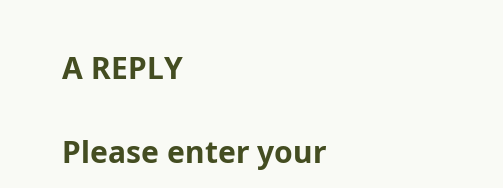A REPLY

Please enter your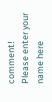comment!
Please enter your name here